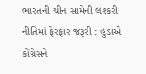ભારતની ચીન સામેની લશ્કરી નીતિમાં ફેરફાર જરૂરી : હુડાએ કોંગ્રેસને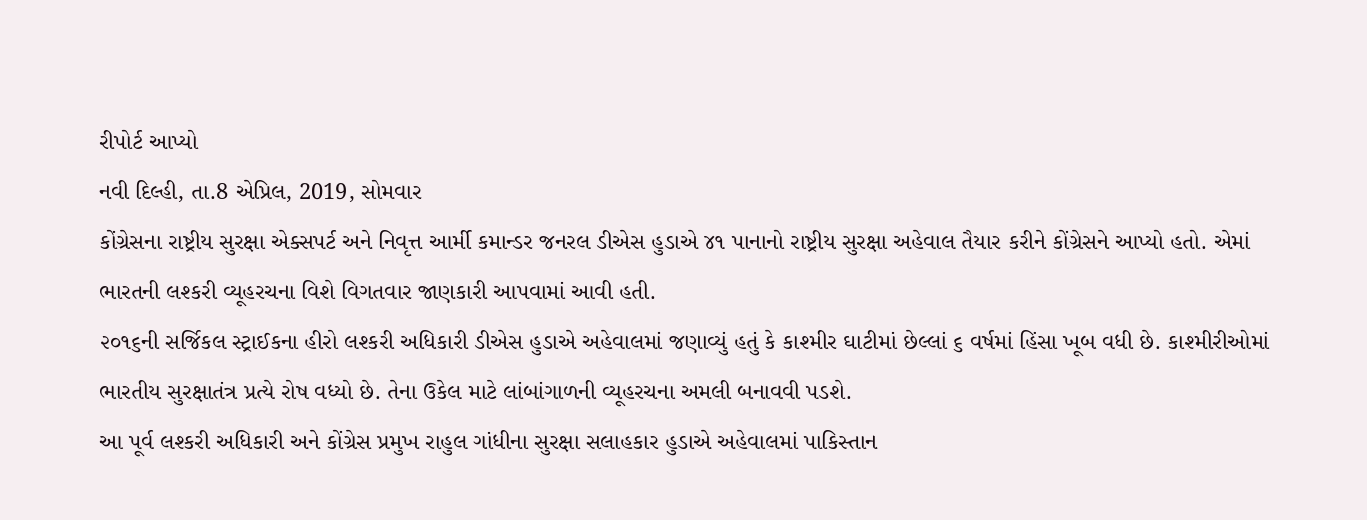રીપોર્ટ આપ્યો
નવી દિલ્હી, તા.8 એપ્રિલ, 2019, સોમવાર
કોંગ્રેસના રાષ્ટ્રીય સુરક્ષા એક્સપર્ટ અને નિવૃત્ત આર્મી કમાન્ડર જનરલ ડીએસ હુડાએ ૪૧ પાનાનો રાષ્ટ્રીય સુરક્ષા અહેવાલ તૈયાર કરીને કોંગ્રેસને આપ્યો હતો. એમાં ભારતની લશ્કરી વ્યૂહરચના વિશે વિગતવાર જાણકારી આપવામાં આવી હતી.
૨૦૧૬ની સર્જિકલ સ્ટ્રાઈકના હીરો લશ્કરી અધિકારી ડીએસ હુડાએ અહેવાલમાં જણાવ્યું હતું કે કાશ્મીર ઘાટીમાં છેલ્લાં ૬ વર્ષમાં હિંસા ખૂબ વધી છે. કાશ્મીરીઓમાં ભારતીય સુરક્ષાતંત્ર પ્રત્યે રોષ વધ્યો છે. તેના ઉકેલ માટે લાંબાંગાળની વ્યૂહરચના અમલી બનાવવી પડશે.
આ પૂર્વ લશ્કરી અધિકારી અને કોંગ્રેસ પ્રમુખ રાહુલ ગાંધીના સુરક્ષા સલાહકાર હુડાએ અહેવાલમાં પાકિસ્તાન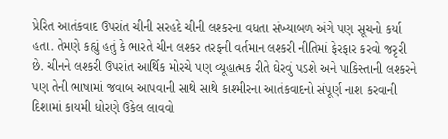પ્રેરિત આતંકવાદ ઉપરાંત ચીની સરહદે ચીની લશ્કરના વધતા સંખ્યાબળ અંગે પણ સૂચનો કર્યા હતા. તેમણે કહ્યું હતું કે ભારતે ચીન લશ્કર તરફની વર્તમાન લશ્કરી નીતિમાં ફેરફાર કરવો જરૃરી છે. ચીનને લશ્કરી ઉપરાંત આર્થિક મોરચે પણ વ્યૂહાત્મક રીતે ઘેરવું પડશે અને પાકિસ્તાની લશ્કરને પણ તેની ભાષામાં જવાબ આપવાની સાથે સાથે કાશ્મીરના આતંકવાદનો સંપૂર્ણ નાશ કરવાની દિશામાં કાયમી ધોરણે ઉકેલ લાવવો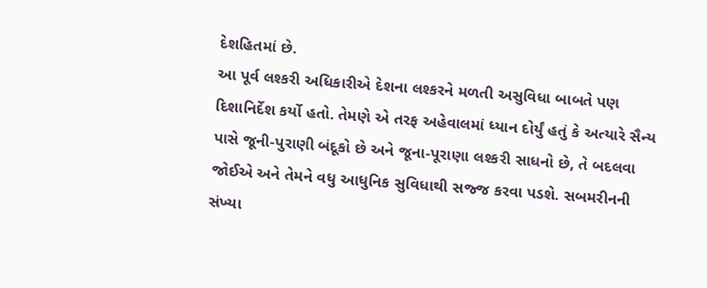દેશહિતમાં છે.
આ પૂર્વ લશ્કરી અધિકારીએ દેશના લશ્કરને મળતી અસુવિધા બાબતે પણ દિશાનિર્દેશ કર્યો હતો. તેમણે એ તરફ અહેવાલમાં ધ્યાન દોર્યું હતું કે અત્યારે સૈન્ય પાસે જૂની-પુરાણી બંદૂકો છે અને જૂના-પૂરાણા લશ્કરી સાધનો છે, તે બદલવા જોઈએ અને તેમને વધુ આધુનિક સુવિધાથી સજ્જ કરવા પડશે. સબમરીનની સંખ્યા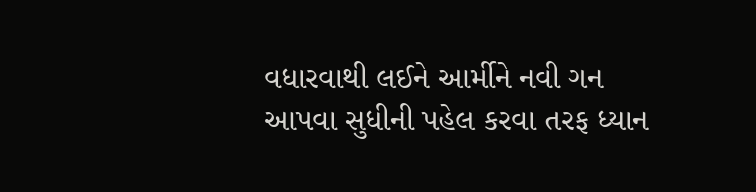વધારવાથી લઈને આર્મીને નવી ગન આપવા સુધીની પહેલ કરવા તરફ ધ્યાન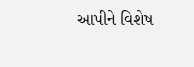આપીને વિશેષ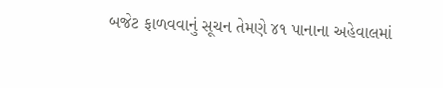બજેટ ફાળવવાનું સૂચન તેમણે ૪૧ પાનાના અહેવાલમાં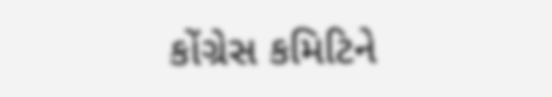કોંગ્રેસ કમિટિને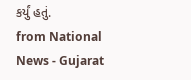કર્યું હતું.
from National News - Gujarat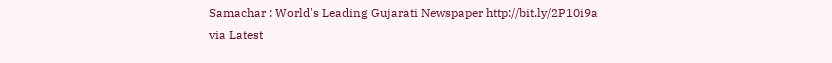Samachar : World's Leading Gujarati Newspaper http://bit.ly/2P10i9a
via Latest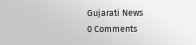Gujarati News
0 Comments